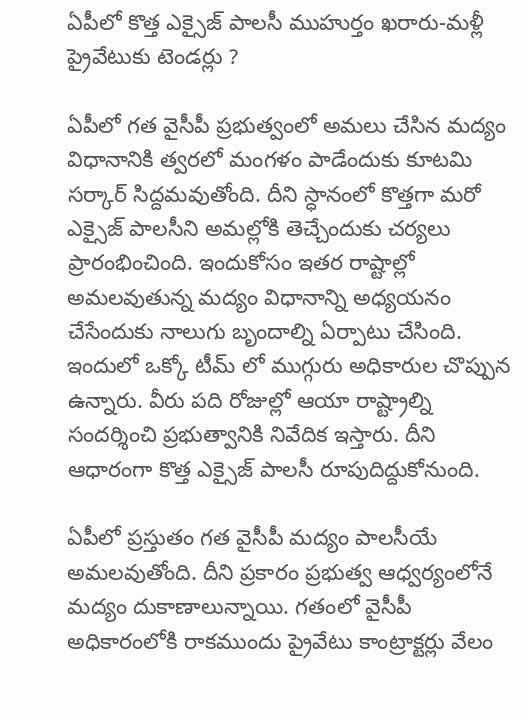ఏపీలో కొత్త ఎక్సైజ్ పాలసీ ముహుర్తం ఖరారు-మళ్లీ ప్రైవేటుకు టెండర్లు ?

ఏపీలో గత వైసీపీ ప్రభుత్వంలో అమలు చేసిన మద్యం విధానానికి త్వరలో మంగళం పాడేందుకు కూటమి సర్కార్ సిద్దమవుతోంది. దీని స్ధానంలో కొత్తగా మరో ఎక్సైజ్ పాలసీని అమల్లోకి తెచ్చేందుకు చర్యలు ప్రారంభించింది. ఇందుకోసం ఇతర రాష్టాల్లో అమలవుతున్న మద్యం విధానాన్ని అధ్యయనం చేసేందుకు నాలుగు బృందాల్ని ఏర్పాటు చేసింది. ఇందులో ఒక్కో టీమ్ లో ముగ్గురు అధికారుల చొప్పున ఉన్నారు. వీరు పది రోజుల్లో ఆయా రాష్ట్రాల్ని సందర్శించి ప్రభుత్వానికి నివేదిక ఇస్తారు. దీని ఆధారంగా కొత్త ఎక్సైజ్ పాలసీ రూపుదిద్దుకోనుంది.

ఏపీలో ప్రస్తుతం గత వైసీపీ మద్యం పాలసీయే అమలవుతోంది. దీని ప్రకారం ప్రభుత్వ ఆధ్వర్యంలోనే మద్యం దుకాణాలున్నాయి. గతంలో వైసీపీ అధికారంలోకి రాకముందు ప్రైవేటు కాంట్రాక్టర్లు వేలం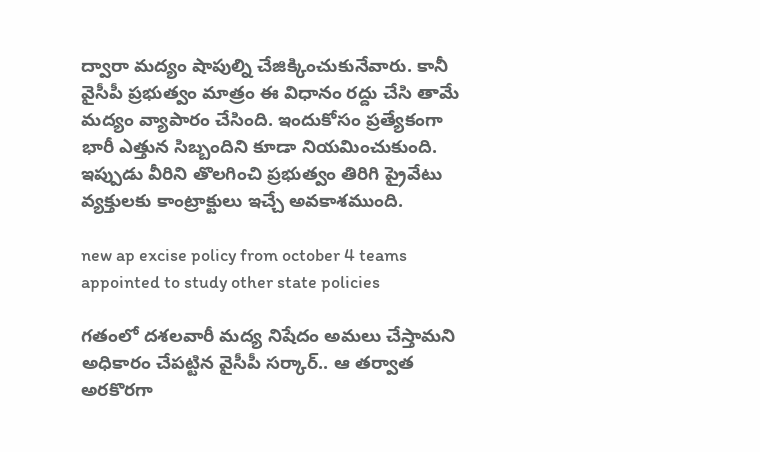ద్వారా మద్యం షాపుల్ని చేజిక్కించుకునేవారు. కానీ వైసీపీ ప్రభుత్వం మాత్రం ఈ విధానం రద్దు చేసి తామే మద్యం వ్యాపారం చేసింది. ఇందుకోసం ప్రత్యేకంగా భారీ ఎత్తున సిబ్బందిని కూడా నియమించుకుంది. ఇప్పుడు వీరిని తొలగించి ప్రభుత్వం తిరిగి ప్రైవేటు వ్యక్తులకు కాంట్రాక్టులు ఇచ్చే అవకాశముంది.

new ap excise policy from october 4 teams appointed to study other state policies

గతంలో దశలవారీ మద్య నిషేదం అమలు చేస్తామని అధికారం చేపట్టిన వైసీపీ సర్కార్.. ఆ తర్వాత అరకొరగా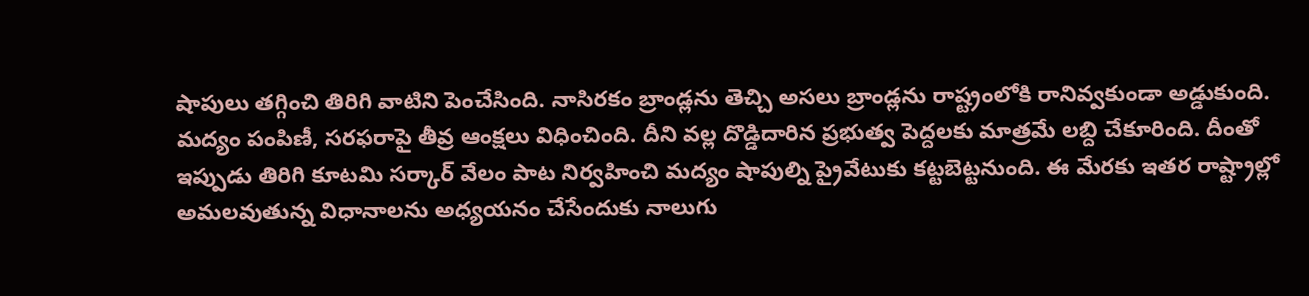షాపులు తగ్గించి తిరిగి వాటిని పెంచేసింది. నాసిరకం బ్రాండ్లను తెచ్చి అసలు బ్రాండ్లను రాష్ట్రంలోకి రానివ్వకుండా అడ్డుకుంది. మద్యం పంపిణీ, సరఫరాపై తీవ్ర ఆంక్షలు విధించింది. దీని వల్ల దొడ్డిదారిన ప్రభుత్వ పెద్దలకు మాత్రమే లబ్ది చేకూరింది. దీంతో ఇప్పుడు తిరిగి కూటమి సర్కార్ వేలం పాట నిర్వహించి మద్యం షాపుల్ని ప్రైవేటుకు కట్టబెట్టనుంది. ఈ మేరకు ఇతర రాష్ట్రాల్లో అమలవుతున్న విధానాలను అధ్యయనం చేసేందుకు నాలుగు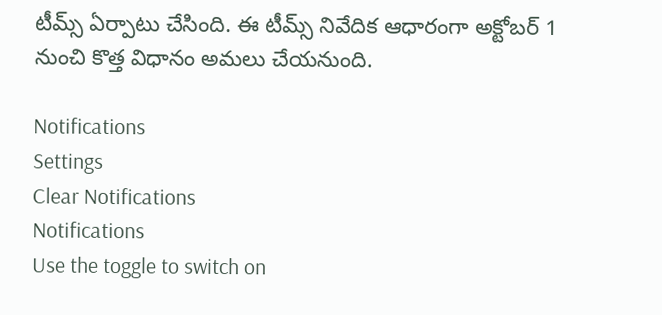టీమ్స్ ఏర్పాటు చేసింది. ఈ టీమ్స్ నివేదిక ఆధారంగా అక్టోబర్ 1 నుంచి కొత్త విధానం అమలు చేయనుంది.

Notifications
Settings
Clear Notifications
Notifications
Use the toggle to switch on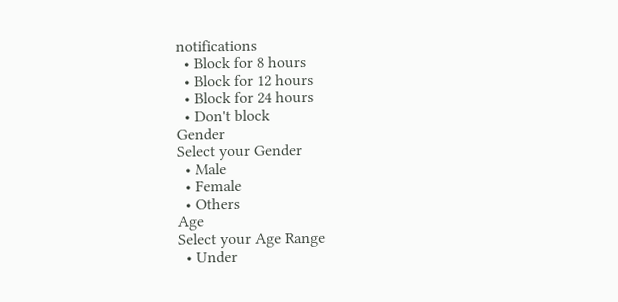notifications
  • Block for 8 hours
  • Block for 12 hours
  • Block for 24 hours
  • Don't block
Gender
Select your Gender
  • Male
  • Female
  • Others
Age
Select your Age Range
  • Under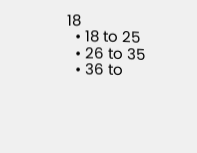18
  • 18 to 25
  • 26 to 35
  • 36 to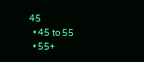45
  • 45 to 55
  • 55+